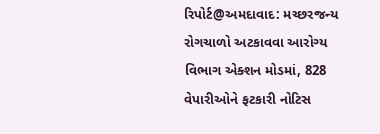રિપોર્ટ@અમદાવાદ: મચ્છરજન્ય રોગચાળો અટકાવવા આરોગ્ય વિભાગ એક્શન મોડમાં, 828 વેપારીઓને ફટકારી નોટિસ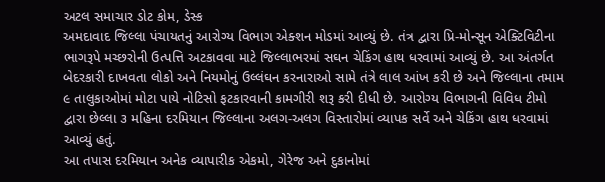અટલ સમાચાર ડોટ કોમ, ડેસ્ક
અમદાવાદ જિલ્લા પંચાયતનું આરોગ્ય વિભાગ એક્શન મોડમાં આવ્યું છે. તંત્ર દ્વારા પ્રિ-મોન્સૂન એક્ટિવિટીના ભાગરૂપે મચ્છરોની ઉત્પત્તિ અટકાવવા માટે જિલ્લાભરમાં સઘન ચેકિંગ હાથ ધરવામાં આવ્યું છે. આ અંતર્ગત બેદરકારી દાખવતા લોકો અને નિયમોનું ઉલ્લંઘન કરનારાઓ સામે તંત્રે લાલ આંખ કરી છે અને જિલ્લાના તમામ ૯ તાલુકાઓમાં મોટા પાયે નોટિસો ફટકારવાની કામગીરી શરૂ કરી દીધી છે. આરોગ્ય વિભાગની વિવિધ ટીમો દ્વારા છેલ્લા ૩ મહિના દરમિયાન જિલ્લાના અલગ-અલગ વિસ્તારોમાં વ્યાપક સર્વે અને ચેકિંગ હાથ ધરવામાં આવ્યું હતું.
આ તપાસ દરમિયાન અનેક વ્યાપારીક એકમો, ગેરેજ અને દુકાનોમાં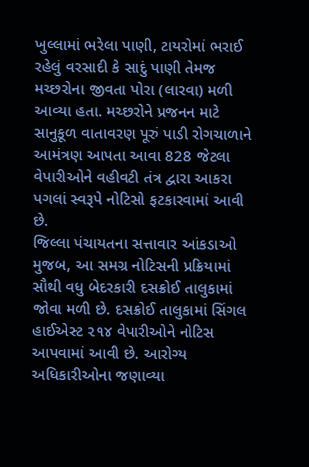ખુલ્લામાં ભરેલા પાણી, ટાયરોમાં ભરાઈ રહેલું વરસાદી કે સાદું પાણી તેમજ મચ્છરોના જીવતા પોરા (લારવા) મળી આવ્યા હતા. મચ્છરોને પ્રજનન માટે સાનુકૂળ વાતાવરણ પૂરું પાડી રોગચાળાને આમંત્રણ આપતા આવા 828 જેટલા વેપારીઓને વહીવટી તંત્ર દ્વારા આકરા પગલાં સ્વરૂપે નોટિસો ફટકારવામાં આવી છે.
જિલ્લા પંચાયતના સત્તાવાર આંકડાઓ મુજબ, આ સમગ્ર નોટિસની પ્રક્રિયામાં સૌથી વધુ બેદરકારી દસક્રોઈ તાલુકામાં જોવા મળી છે. દસક્રોઈ તાલુકામાં સિંગલ હાઈએસ્ટ ૨૧૪ વેપારીઓને નોટિસ આપવામાં આવી છે. આરોગ્ય અધિકારીઓના જણાવ્યા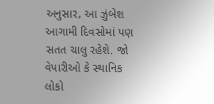અનુસાર, આ ઝુંબેશ આગામી દિવસોમાં પણ સતત ચાલુ રહેશે. જો વેપારીઓ કે સ્થાનિક લોકો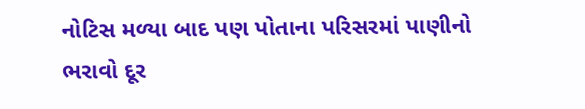નોટિસ મળ્યા બાદ પણ પોતાના પરિસરમાં પાણીનો ભરાવો દૂર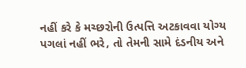નહીં કરે કે મચ્છરોની ઉત્પત્તિ અટકાવવા યોગ્ય પગલાં નહીં ભરે, તો તેમની સામે દંડનીય અને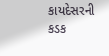કાયદેસરની કડક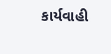કાર્યવાહી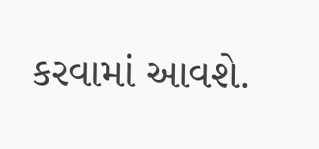કરવામાં આવશે.